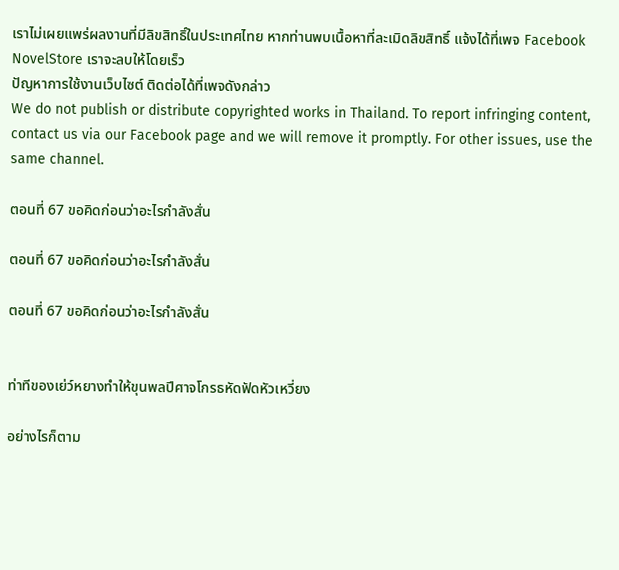เราไม่เผยแพร่ผลงานที่มีลิขสิทธิ์ในประเทศไทย หากท่านพบเนื้อหาที่ละเมิดลิขสิทธิ์ แจ้งได้ที่เพจ Facebook NovelStore เราจะลบให้โดยเร็ว
ปัญหาการใช้งานเว็บไซต์ ติดต่อได้ที่เพจดังกล่าว
We do not publish or distribute copyrighted works in Thailand. To report infringing content, contact us via our Facebook page and we will remove it promptly. For other issues, use the same channel.

ตอนที่ 67 ขอคิดก่อนว่าอะไรกำลังสั่น

ตอนที่ 67 ขอคิดก่อนว่าอะไรกำลังสั่น

ตอนที่ 67 ขอคิดก่อนว่าอะไรกำลังสั่น


ท่าทีของเย่ว์หยางทำให้ขุนพลปีศาจโกรธหัดฟัดหัวเหวี่ยง

อย่างไรก็ตาม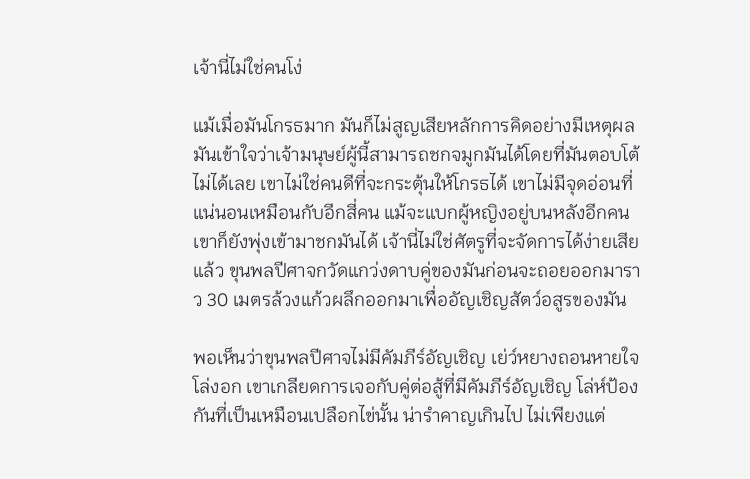เจ้านี่ไม่ใช่คนโง่

แม้เมื่อมันโกรธมาก มันก็ไม่สูญเสียหลักการคิดอย่างมีเหตุผล มันเข้าใจว่าเจ้ามนุษย์ผู้นี้สามารถชกจมูกมันได้โดยที่มันตอบโต้ไม่ได้เลย เขาไม่ใช่คนดีที่จะกระตุ้นให้โกรธได้ เขาไม่มีจุดอ่อนที่แน่นอนเหมือนกับอีกสี่คน แม้จะแบกผู้หญิงอยู่บนหลังอีกคน เขาก็ยังพุ่งเข้ามาชกมันได้ เจ้านี่ไม่ใช่ศัตรูที่จะจัดการได้ง่ายเสียแล้ว ขุนพลปีศาจกวัดแกว่งดาบคู่ของมันก่อนจะถอยออกมาราว 30 เมตรล้วงแก้วผลึกออกมาเพื่ออัญเชิญสัตว์อสูรของมัน

พอเห็นว่าขุนพลปีศาจไม่มีคัมภีร์อัญเชิญ เย่ว์หยางถอนหายใจโล่งอก เขาเกลียดการเจอกับคู่ต่อสู้ที่มีคัมภีร์อัญเชิญ โล่ห์ป้องกันที่เป็นเหมือนเปลือกไข่นั้น น่ารำคาญเกินไป ไม่เพียงแต่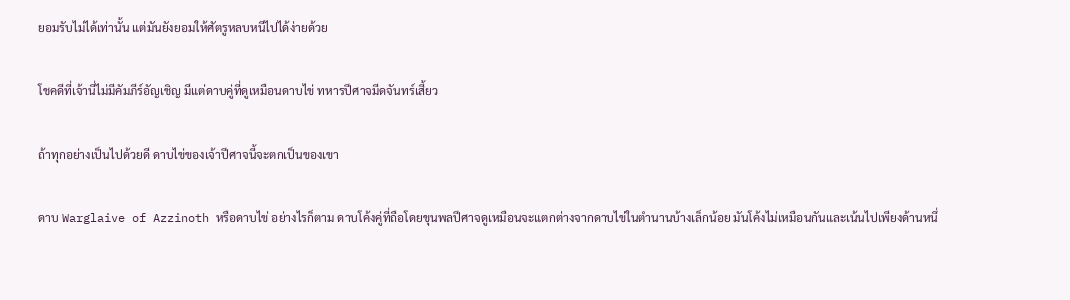ยอมรับไม่ได้เท่านั้น แต่มันยังยอมให้ศัตรูหลบหนีไปได้ง่ายด้วย

โชคดีที่เจ้านี่ไม่มีคัมภีร์อัญเชิญ มีแต่ดาบคู่ที่ดูเหมือนดาบไข่ ทหารปีศาจมีดจันทร์เสี้ยว

ถ้าทุกอย่างเป็นไปด้วยดี ดาบไข่ของเจ้าปีศาจนี้จะตกเป็นของเขา

ดาบ Warglaive of Azzinoth หรือดาบไข่ อย่างไรก็ตาม ดาบโค้งคู่ที่ถือโดยขุนพลปีศาจดูเหมือนจะแตกต่างจากดาบไข่ในตำนานบ้างเล็กน้อย มันโค้งไม่เหมือนกันและเน้นไปเพียงด้านหนึ่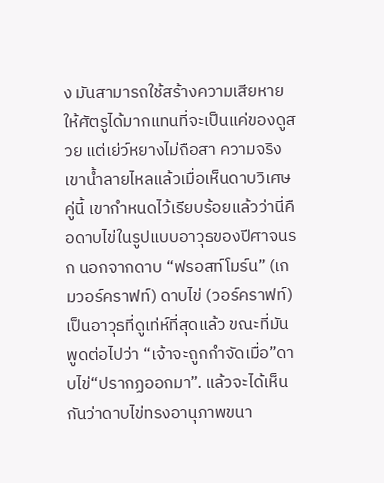ง มันสามารถใช้สร้างความเสียหายให้ศัตรูได้มากแทนที่จะเป็นแค่ของดูสวย แต่เย่ว์หยางไม่ถือสา ความจริง เขาน้ำลายไหลแล้วเมื่อเห็นดาบวิเศษคู่นี้ เขากำหนดไว้เรียบร้อยแล้วว่านี่คือดาบไข่ในรูปแบบอาวุธของปีศาจนรก นอกจากดาบ “ฟรอสท์โมร์น” (เกมวอร์คราฟท์) ดาบไข่ (วอร์คราฟท์) เป็นอาวุธที่ดูเท่ห์ที่สุดแล้ว ขณะที่มันพูดต่อไปว่า “เจ้าจะถูกกำจัดเมื่อ”ดาบไข่“ปรากฏออกมา”. แล้วจะได้เห็นกันว่าดาบไข่ทรงอานุภาพขนา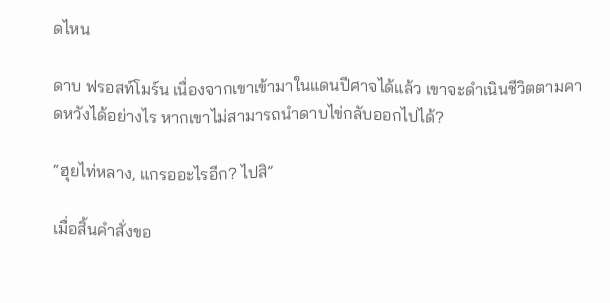ดไหน

ดาบ ฟรอสท์โมร์น เนื่องจากเขาเข้ามาในแดนปีศาจได้แล้ว เขาจะดำเนินชีวิตตามคาดหวังได้อย่างไร หากเขาไม่สามารถนำดาบไข่กลับออกไปได้?

“ฮุยไท่หลาง, แกรออะไรอีก? ไปสิ”

เมื่อสิ้นคำสั่งขอ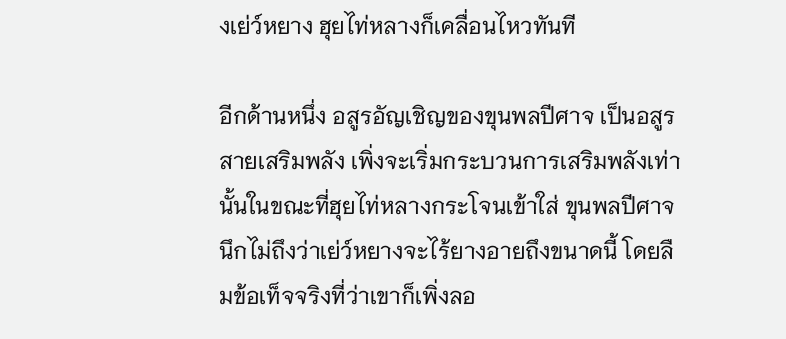งเย่ว์หยาง ฮุยไท่หลางก็เคลื่อนไหวทันที

อีกด้านหนึ่ง อสูรอัญเชิญของขุนพลปีศาจ เป็นอสูรสายเสริมพลัง เพิ่งจะเริ่มกระบวนการเสริมพลังเท่านั้นในขณะที่ฮุยไท่หลางกระโจนเข้าใส่ ขุนพลปีศาจนึกไม่ถึงว่าเย่ว์หยางจะไร้ยางอายถึงขนาดนี้ โดยลืมข้อเท็จจริงที่ว่าเขาก็เพิ่งลอ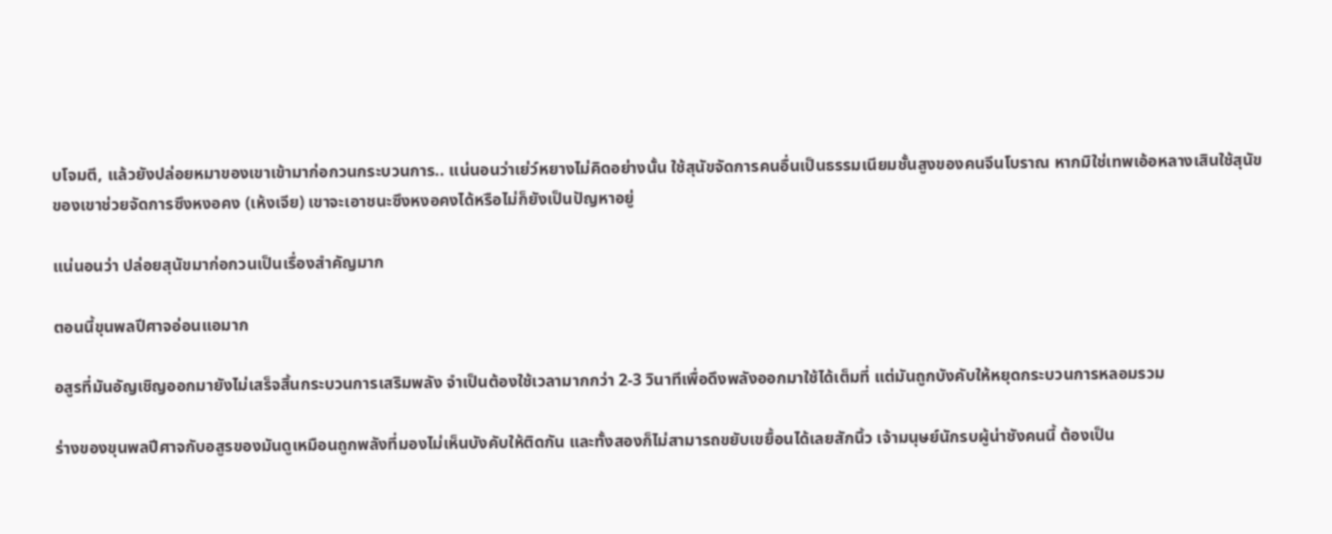บโจมตี, แล้วยังปล่อยหมาของเขาเข้ามาก่อกวนกระบวนการ.. แน่นอนว่าเย่ว์หยางไม่คิดอย่างนั้น ใช้สุนัขจัดการคนอื่นเป็นธรรมเนียมชั้นสูงของคนจีนโบราณ หากมิใช่เทพเอ้อหลางเสินใช้สุนัขของเขาช่วยจัดการซึงหงอคง (เห้งเจีย) เขาจะเอาชนะซึงหงอคงได้หรือไม่ก็ยังเป็นปัญหาอยู่

แน่นอนว่า ปล่อยสุนัขมาก่อกวนเป็นเรื่องสำคัญมาก

ตอนนี้ขุนพลปีศาจอ่อนแอมาก

อสูรที่มันอัญเชิญออกมายังไม่เสร็จสิ้นกระบวนการเสริมพลัง จำเป็นต้องใช้เวลามากกว่า 2-3 วินาทีเพื่อดึงพลังออกมาใช้ได้เต็มที่ แต่มันถูกบังคับให้หยุดกระบวนการหลอมรวม

ร่างของขุนพลปีศาจกับอสูรของมันดูเหมือนถูกพลังที่มองไม่เห็นบังคับให้ติดกัน และทั้งสองก็ไม่สามารถขยับเขยื้อนได้เลยสักนิ้ว เจ้ามนุษย์นักรบผู้น่าชังคนนี้ ต้องเป็น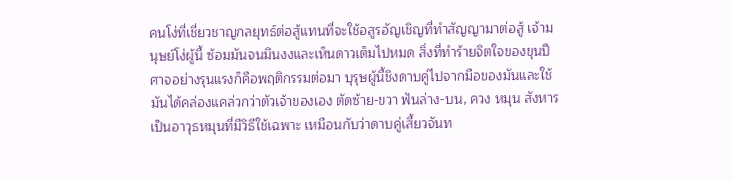คนโง่ที่เชี่ยวชาญกลยุทธ์ต่อสู้แทนที่จะใช้อสูรอัญเชิญที่ทำสัญญามาต่อสู้ เจ้ามนุษย์โง่ผู้นี้ ซ้อมมันจนมึนงงและเห็นดาวเต็มไปหมด สิ่งที่ทำร้ายจิตใจของขุนปีศาจอย่างรุนแรงก็คือพฤติกรรมต่อมา บุรุษผู้นี้ชิงดาบคู่ไปจากมือของมันและใช้มันได้คล่องแคล่วกว่าตัวเจ้าของเอง ตัดซ้าย-ขวา ฟันล่าง-บน, ควง หมุน สังหาร เป็นอาวุธหมุนที่มีวิธีใช้เฉพาะ เหมือนกับว่าดาบคู่เสี้ยวจันท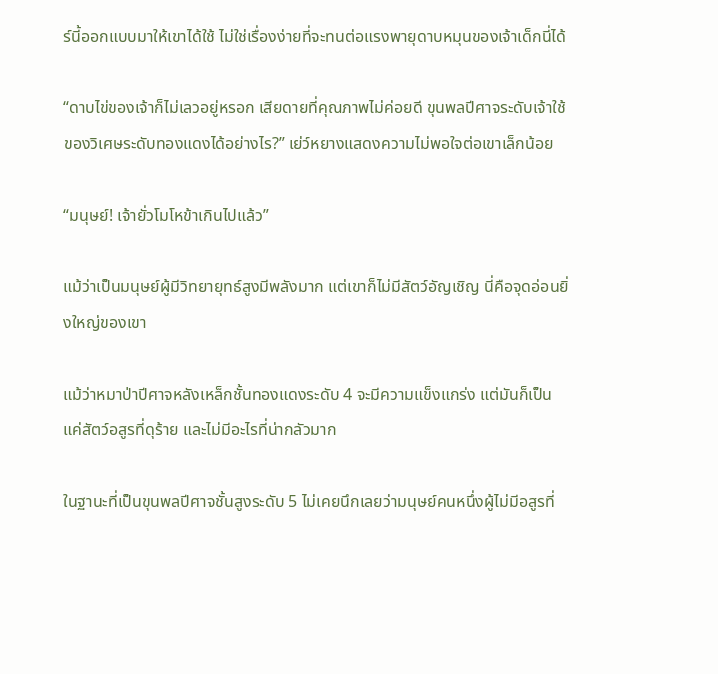ร์นี้ออกแบบมาให้เขาได้ใช้ ไม่ใช่เรื่องง่ายที่จะทนต่อแรงพายุดาบหมุนของเจ้าเด็กนี่ได้

“ดาบไข่ของเจ้าก็ไม่เลวอยู่หรอก เสียดายที่คุณภาพไม่ค่อยดี ขุนพลปีศาจระดับเจ้าใช้ของวิเศษระดับทองแดงได้อย่างไร?” เย่ว์หยางแสดงความไม่พอใจต่อเขาเล็กน้อย

“มนุษย์! เจ้ายั่วโมโหข้าเกินไปแล้ว”

แม้ว่าเป็นมนุษย์ผู้มีวิทยายุทธ์สูงมีพลังมาก แต่เขาก็ไม่มีสัตว์อัญเชิญ นี่คือจุดอ่อนยิ่งใหญ่ของเขา

แม้ว่าหมาป่าปีศาจหลังเหล็กชั้นทองแดงระดับ 4 จะมีความแข็งแกร่ง แต่มันก็เป็นแค่สัตว์อสูรที่ดุร้าย และไม่มีอะไรที่น่ากลัวมาก

ในฐานะที่เป็นขุนพลปีศาจชั้นสูงระดับ 5 ไม่เคยนึกเลยว่ามนุษย์คนหนึ่งผู้ไม่มีอสูรที่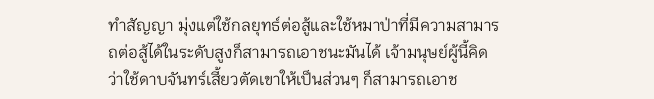ทำสัญญา มุ่งแต่ใช้กลยุทธ์ต่อสู้และใช้หมาป่าที่มีความสามารถต่อสู้ได้ในระดับสูงก็สามารถเอาชนะมันได้ เจ้ามนุษย์ผู้นี้คิดว่าใช้ดาบจันทร์เสี้ยวตัดเขาให้เป็นส่วนๆ ก็สามารถเอาช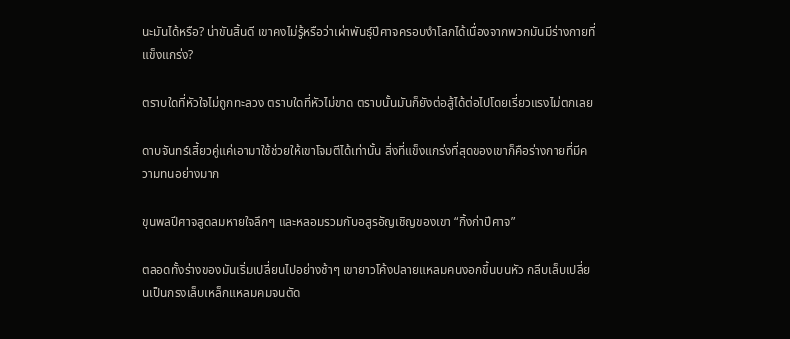นะมันได้หรือ? น่าขันสิ้นดี เขาคงไม่รู้หรือว่าเผ่าพันธุ์ปีศาจครอบงำโลกได้เนื่องจากพวกมันมีร่างกายที่แข็งแกร่ง?

ตราบใดที่หัวใจไม่ถูกทะลวง ตราบใดที่หัวไม่ขาด ตราบนั้นมันก็ยังต่อสู้ได้ต่อไปโดยเรี่ยวแรงไม่ตกเลย

ดาบจันทร์เสี้ยวคู่แค่เอามาใช้ช่วยให้เขาโจมตีได้เท่านั้น สิ่งที่แข็งแกร่งที่สุดของเขาก็คือร่างกายที่มีความทนอย่างมาก

ขุนพลปีศาจสูดลมหายใจลึกๆ และหลอมรวมกับอสูรอัญเชิญของเขา “กิ้งก่าปีศาจ”

ตลอดทั้งร่างของมันเริ่มเปลี่ยนไปอย่างช้าๆ เขายาวโค้งปลายแหลมคนงอกขึ้นบนหัว กลีบเล็บเปลี่ยนเป็นกรงเล็บเหล็กแหลมคมจนตัด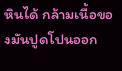หินได้ กล้ามเนื้อของมันปูดโปนออก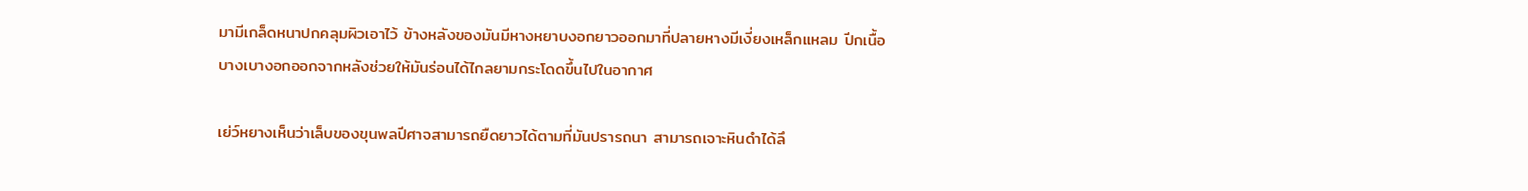มามีเกล็ดหนาปกคลุมผิวเอาไว้ ข้างหลังของมันมีหางหยาบงอกยาวออกมาที่ปลายหางมีเงี่ยงเหล็กแหลม ปีกเนื้อบางเบางอกออกจากหลังช่วยให้มันร่อนได้ไกลยามกระโดดขึ้นไปในอากาศ

เย่ว์หยางเห็นว่าเล็บของขุนพลปีศาจสามารถยืดยาวได้ตามที่มันปรารถนา สามารถเจาะหินดำได้ลึ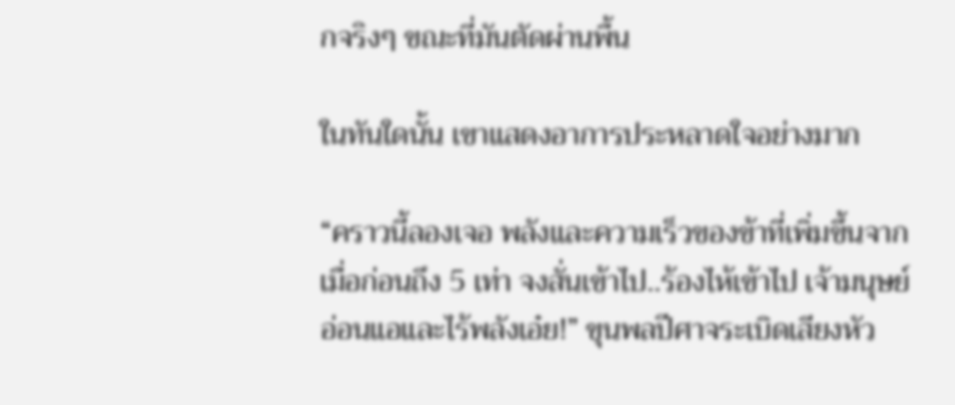กจริงๆ ขณะที่มันตัดผ่านพื้น

ในทันใดนั้น เขาแสดงอาการประหลาดใจอย่างมาก

“คราวนี้ลองเจอ พลังและความเร็วของข้าที่เพิ่มขึ้นจากเมื่อก่อนถึง 5 เท่า จงสั่นเข้าไป..ร้องไห้เข้าไป เจ้ามนุษย์อ่อนแอและไร้พลังเอ๋ย!” ขุนพลปีศาจระเบิดเสียงหัว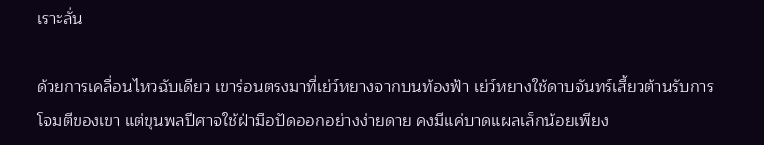เราะลั่น

ด้วยการเคลื่อนไหวฉับเดียว เขาร่อนตรงมาที่เย่ว์หยางจากบนท้องฟ้า เย่ว์หยางใช้ดาบจันทร์เสี้ยวต้านรับการโจมตีของเขา แต่ขุนพลปีศาจใช้ฝ่ามือปัดออกอย่างง่ายดาย คงมีแค่บาดแผลเล็กน้อยเพียง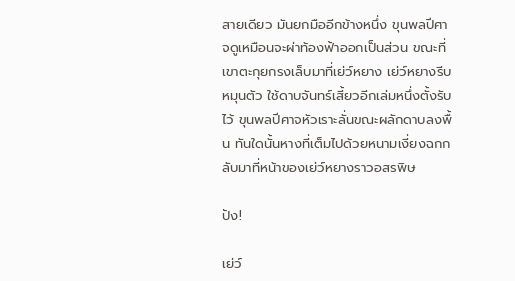สายเดียว มันยกมืออีกข้างหนึ่ง ขุนพลปีศาจดูเหมือนจะผ่าท้องฟ้าออกเป็นส่วน ขณะที่เขาตะกุยกรงเล็บมาที่เย่ว์หยาง เย่ว์หยางรีบหมุนตัว ใช้ดาบจันทร์เสี้ยวอีกเล่มหนึ่งตั้งรับไว้ ขุนพลปีศาจหัวเราะลั่นขณะผลักดาบลงพื้น ทันใดนั้นหางที่เต็มไปด้วยหนามเงี่ยงฉกกลับมาที่หน้าของเย่ว์หยางราวอสรพิษ

ปัง!

เย่ว์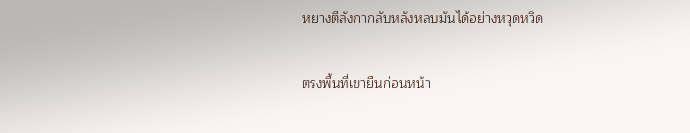หยางตีลังกากลับหลังหลบมันได้อย่างหวุดหวิด

ตรงพื้นที่เขายืนก่อนหน้า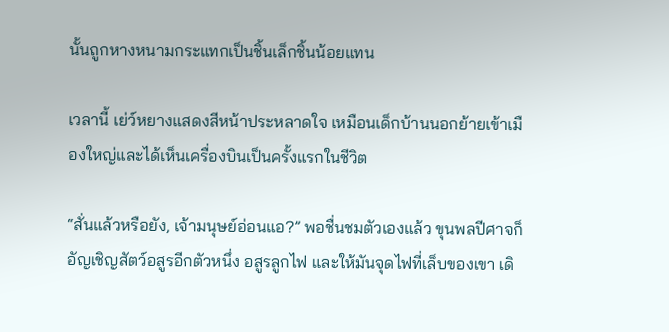นั้นถูกหางหนามกระแทกเป็นชิ้นเล็กชิ้นน้อยแทน

เวลานี้ เย่ว์หยางแสดงสีหน้าประหลาดใจ เหมือนเด็กบ้านนอกย้ายเข้าเมืองใหญ่และได้เห็นเครื่องบินเป็นครั้งแรกในชีวิต

“สั่นแล้วหรือยัง, เจ้ามนุษย์อ่อนแอ?” พอชื่นชมตัวเองแล้ว ขุนพลปีศาจก็อัญเชิญสัตว์อสูรอีกตัวหนึ่ง อสูรลูกไฟ และให้มันจุดไฟที่เล็บของเขา เดิ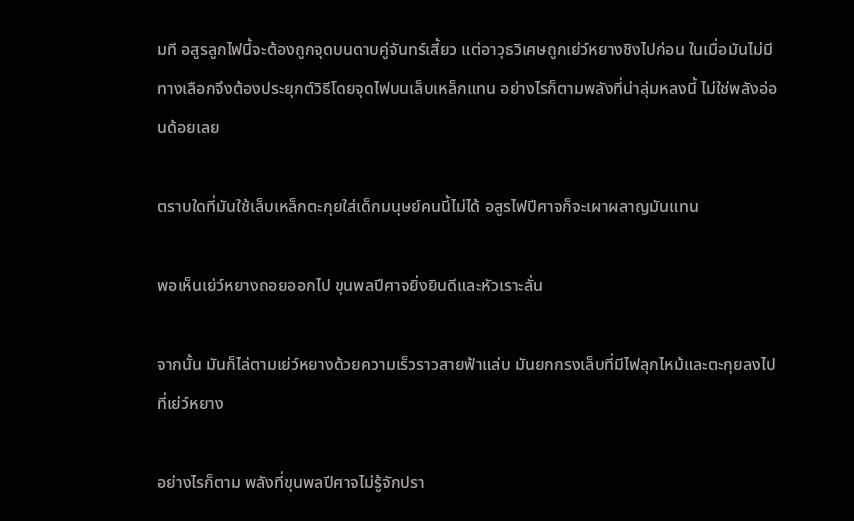มที อสูรลูกไฟนี้จะต้องถูกจุดบนดาบคู่จันทร์เสี้ยว แต่อาวุธวิเศษถูกเย่ว์หยางชิงไปก่อน ในเมื่อมันไม่มีทางเลือกจึงต้องประยุกต์วิธีโดยจุดไฟบนเล็บเหล็กแทน อย่างไรก็ตามพลังที่น่าลุ่มหลงนี้ ไม่ใช่พลังอ่อนด้อยเลย

ตราบใดที่มันใช้เล็บเหล็กตะกุยใส่เด็กมนุษย์คนนี้ไม่ได้ อสูรไฟปีศาจก็จะเผาผลาญมันแทน

พอเห็นเย่ว์หยางถอยออกไป ขุนพลปีศาจยิ่งยินดีและหัวเราะลั่น

จากนั้น มันก็ไล่ตามเย่ว์หยางด้วยความเร็วราวสายฟ้าแล่บ มันยกกรงเล็บที่มีไฟลุกไหม้และตะกุยลงไปที่เย่ว์หยาง

อย่างไรก็ตาม พลังที่ขุนพลปีศาจไม่รู้จักปรา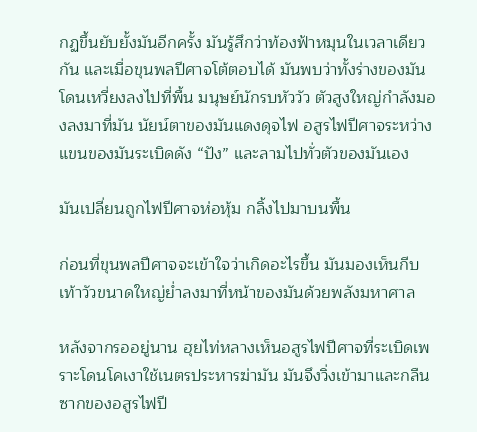กฏขึ้นยับยั้งมันอีกครั้ง มันรู้สึกว่าท้องฟ้าหมุนในเวลาเดียวกัน และเมื่อขุนพลปีศาจโต้ตอบได้ มันพบว่าทั้งร่างของมันโดนเหวี่ยงลงไปที่พื้น มนุษย์นักรบหัววัว ตัวสูงใหญ่กำลังมองลงมาที่มัน นัยน์ตาของมันแดงดุจไฟ อสูรไฟปีศาจระหว่างแขนของมันระเบิดดัง “ปัง” และลามไปทั่วตัวของมันเอง

มันเปลี่ยนถูกไฟปีศาจห่อหุ้ม กลิ้งไปมาบนพื้น

ก่อนที่ขุนพลปีศาจจะเข้าใจว่าเกิดอะไรขึ้น มันมองเห็นกีบเท้าวัวขนาดใหญ่ย่ำลงมาที่หน้าของมันด้วยพลังมหาศาล

หลังจากรออยู่นาน ฮุยไท่หลางเห็นอสูรไฟปีศาจที่ระเบิดเพราะโดนโคเงาใช้เนตรประหารฆ่ามัน มันจึงวิ่งเข้ามาและกลืนซากของอสูรไฟปี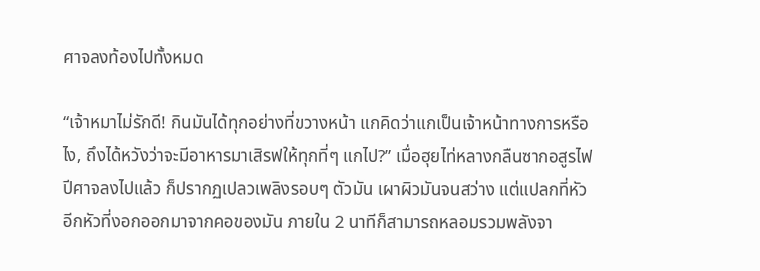ศาจลงท้องไปทั้งหมด

“เจ้าหมาไม่รักดี! กินมันได้ทุกอย่างที่ขวางหน้า แกคิดว่าแกเป็นเจ้าหน้าทางการหรือไง, ถึงได้หวังว่าจะมีอาหารมาเสิรฟให้ทุกที่ๆ แกไป?” เมื่อฮุยไท่หลางกลืนซากอสูรไฟปีศาจลงไปแล้ว ก็ปรากฏเปลวเพลิงรอบๆ ตัวมัน เผาผิวมันจนสว่าง แต่แปลกที่หัวอีกหัวที่งอกออกมาจากคอของมัน ภายใน 2 นาทีก็สามารถหลอมรวมพลังจา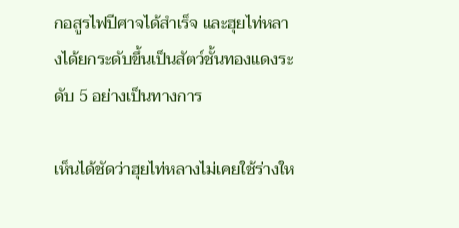กอสูรไฟปีศาจได้สำเร็จ และฮุยไท่หลางได้ยกระดับขึ้นเป็นสัตว์ชั้นทองแดงระดับ 5 อย่างเป็นทางการ

เห็นได้ชัดว่าฮุยไท่หลางไม่เคยใช้ร่างให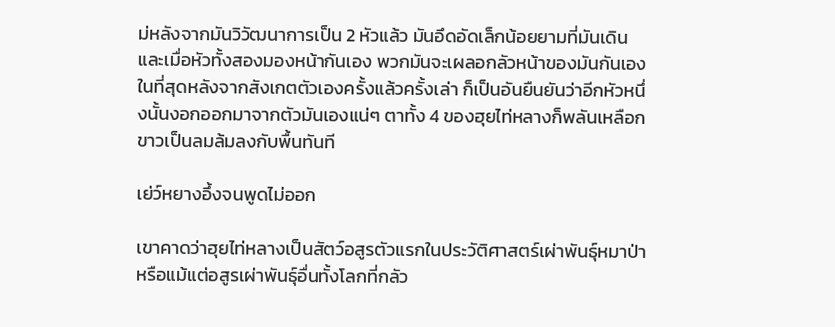ม่หลังจากมันวิวัฒนาการเป็น 2 หัวแล้ว มันอึดอัดเล็กน้อยยามที่มันเดิน และเมื่อหัวทั้งสองมองหน้ากันเอง พวกมันจะเผลอกลัวหน้าของมันกันเอง ในที่สุดหลังจากสังเกตตัวเองครั้งแล้วครั้งเล่า ก็เป็นอันยืนยันว่าอีกหัวหนึ่งนั้นงอกออกมาจากตัวมันเองแน่ๆ ตาทั้ง 4 ของฮุยไท่หลางก็พลันเหลือกขาวเป็นลมล้มลงกับพื้นทันที

เย่ว์หยางอึ้งจนพูดไม่ออก

เขาคาดว่าฮุยไท่หลางเป็นสัตว์อสูรตัวแรกในประวัติศาสตร์เผ่าพันธุ์หมาป่า หรือแม้แต่อสูรเผ่าพันธุ์อื่นทั้งโลกที่กลัว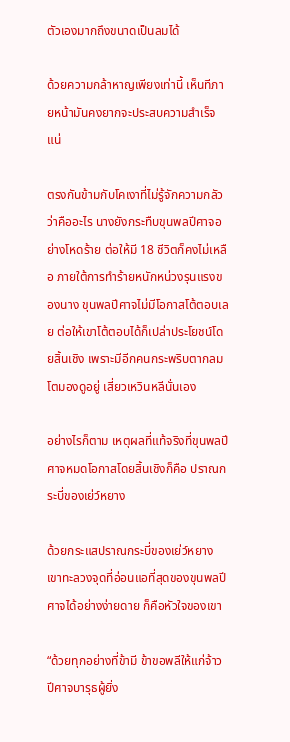ตัวเองมากถึงขนาดเป็นลมได้

ด้วยความกล้าหาญเพียงเท่านี้ เห็นทีภายหน้ามันคงยากจะประสบความสำเร็จแน่

ตรงกันข้ามกับโคเงาที่ไม่รู้จักความกลัวว่าคืออะไร นางยังกระทืบขุนพลปีศาจอย่างโหดร้าย ต่อให้มี 18 ชีวิตก็คงไม่เหลือ ภายใต้การทำร้ายหนักหน่วงรุนแรงของนาง ขุนพลปีศาจไม่มีโอกาสโต้ตอบเลย ต่อให้เขาโต้ตอบได้ก็เปล่าประโยชน์โดยสิ้นเชิง เพราะมีอีกคนกระพริบตากลมโตมองดูอยู่ เสี่ยวเหวินหลีนั่นเอง

อย่างไรก็ตาม เหตุผลที่แท้จริงที่ขุนพลปีศาจหมดโอกาสโดยสิ้นเชิงก็คือ ปราณกระบี่ของเย่ว์หยาง

ด้วยกระแสปราณกระบี่ของเย่ว์หยาง เขาทะลวงจุดที่อ่อนแอที่สุดของขุนพลปีศาจได้อย่างง่ายดาย ก็คือหัวใจของเขา

“ด้วยทุกอย่างที่ข้ามี ข้าขอพลีให้แก่จ้าวปีศาจบารุธผู้ยิ่ง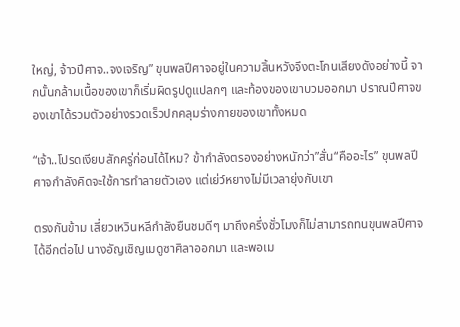ใหญ่, จ้าวปีศาจ..จงเจริญ” ขุนพลปีศาจอยู่ในความสิ้นหวังจึงตะโกนเสียงดังอย่างนี้ จากนั้นกล้ามเนื้อของเขาก็เริ่มผิดรูปดูแปลกๆ และท้องของเขาบวมออกมา ปราณปีศาจของเขาได้รวมตัวอย่างรวดเร็วปกคลุมร่างกายของเขาทั้งหมด

“เจ้า..โปรดเงียบสักครู่ก่อนได้ไหม? ข้ากำลังตรองอย่างหนักว่า”สั่น“คืออะไร” ขุนพลปีศาจกำลังคิดจะใช้การทำลายตัวเอง แต่เย่ว์หยางไม่มีเวลายุ่งกับเขา

ตรงกันข้าม เสี่ยวเหวินหลีกำลังยืนชมดีๆ มาถึงครึ่งชั่วโมงก็ไม่สามารถทนขุนพลปีศาจได้อีกต่อไป นางอัญเชิญเมดูซาศิลาออกมา และพอเม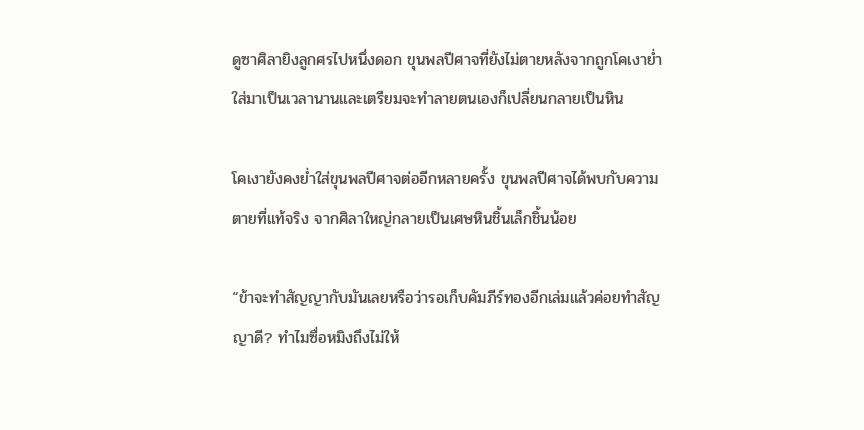ดูซาศิลายิงลูกศรไปหนึ่งดอก ขุนพลปีศาจที่ยังไม่ตายหลังจากถูกโคเงาย่ำใส่มาเป็นเวลานานและเตรียมจะทำลายตนเองก็เปลี่ยนกลายเป็นหิน

โคเงายังคงย่ำใส่ขุนพลปีศาจต่ออีกหลายครั้ง ขุนพลปีศาจได้พบกับความตายที่แท้จริง จากศิลาใหญ่กลายเป็นเศษหินชิ้นเล็กชิ้นน้อย

“ข้าจะทำสัญญากับมันเลยหรือว่ารอเก็บคัมภีร์ทองอีกเล่มแล้วค่อยทำสัญญาดี? ทำไมซื่อหมิงถึงไม่ให้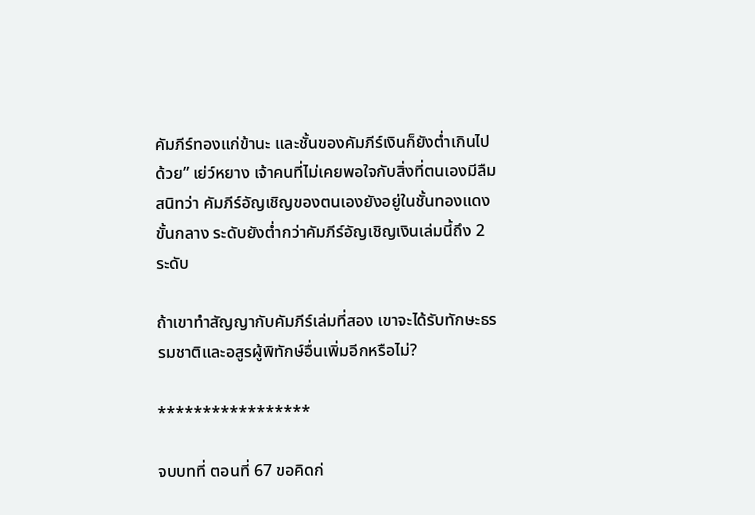คัมภีร์ทองแก่ข้านะ และชั้นของคัมภีร์เงินก็ยังต่ำเกินไปด้วย” เย่ว์หยาง เจ้าคนที่ไม่เคยพอใจกับสิ่งที่ตนเองมีลืมสนิทว่า คัมภีร์อัญเชิญของตนเองยังอยู่ในชั้นทองแดงขั้นกลาง ระดับยังต่ำกว่าคัมภีร์อัญเชิญเงินเล่มนี้ถึง 2 ระดับ

ถ้าเขาทำสัญญากับคัมภีร์เล่มที่สอง เขาจะได้รับทักษะธรรมชาติและอสูรผู้พิทักษ์อื่นเพิ่มอีกหรือไม่?

*****************

จบบทที่ ตอนที่ 67 ขอคิดก่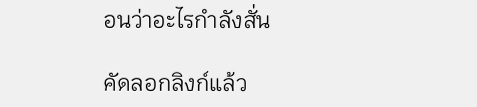อนว่าอะไรกำลังสั่น

คัดลอกลิงก์แล้ว